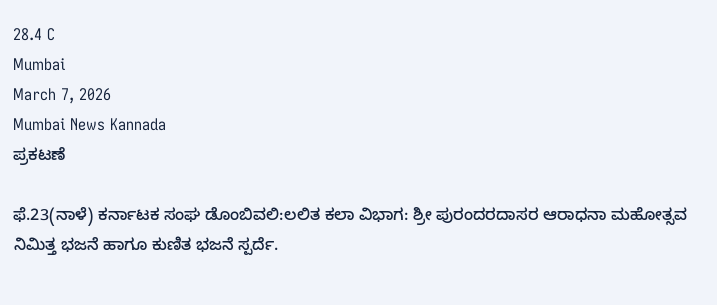28.4 C
Mumbai
March 7, 2026
Mumbai News Kannada
ಪ್ರಕಟಣೆ

ಫೆ.23(ನಾಳೆ) ಕರ್ನಾಟಕ ಸಂಘ ಡೊಂಬಿವಲಿ:ಲಲಿತ ಕಲಾ ವಿಭಾಗ: ಶ್ರೀ ಪುರಂದರದಾಸರ ಆರಾಧನಾ ಮಹೋತ್ಸವ ನಿಮಿತ್ತ ಭಜನೆ ಹಾಗೂ ಕುಣಿತ ಭಜನೆ ಸ್ಪರ್ದೆ.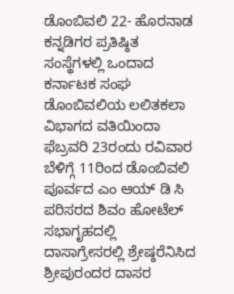ಡೊಂಬಿವಲಿ 22- ಹೊರನಾಡ ಕನ್ನಡಿಗರ ಪ್ರತಿಷ್ಠಿತ ಸಂಸ್ಥೆಗಳಲ್ಲಿ ಒಂದಾದ ಕರ್ನಾಟಕ ಸಂಘ ಡೊಂಬಿವಲಿಯ ಲಲಿತಕಲಾ ವಿಭಾಗದ ವತಿಯಿಂದಾ ಫೆಬ್ರವರಿ 23ರಂದು ರವಿವಾರ ಬೆಳಿಗ್ಗೆ 11ರಿಂದ ಡೊಂಬಿವಲಿ ಪೂರ್ವದ ಎಂ ಆಯ್ ಡಿ ಸಿ ಪರಿಸರದ ಶಿವಂ ಹೋಟೆಲ್ ಸಭಾಗೃಹದಲ್ಲಿ ದಾಸಾಗ್ರೇಸರಲ್ಲಿ ಶ್ರೇಷ್ಠರೆನಿಸಿದ ಶ್ರೀಪುರಂದರ ದಾಸರ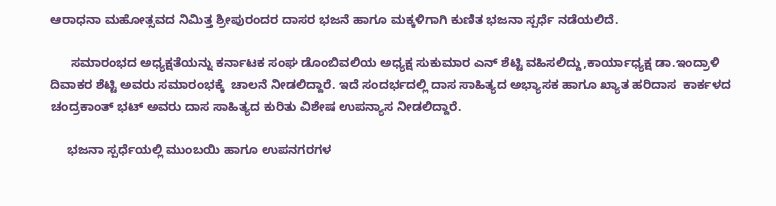ಆರಾಧನಾ ಮಹೋತ್ಸವದ ನಿಮಿತ್ತ ಶ್ರೀಪುರಂದರ ದಾಸರ ಭಜನೆ ಹಾಗೂ ಮಕ್ಕಳಿಗಾಗಿ ಕುಣಿತ ಭಜನಾ ಸ್ಪರ್ಧೆ ನಡೆಯಲಿದೆ.

      ಸಮಾರಂಭದ ಅಧ್ಯಕ್ಷತೆಯನ್ನು ಕರ್ನಾಟಕ ಸಂಘ ಡೊಂಬಿವಲಿಯ ಅಧ್ಯಕ್ಷ ಸುಕುಮಾರ ಎನ್ ಶೆಟ್ಟಿ ವಹಿಸಲಿದ್ದು,ಕಾರ್ಯಾಧ್ಯಕ್ಷ ಡಾ.ಇಂದ್ರಾಳಿ ದಿವಾಕರ ಶೆಟ್ಟಿ ಅವರು ಸಮಾರಂಭಕ್ಕೆ  ಚಾಲನೆ ನೀಡಲಿದ್ದಾರೆ. ಇದೆ ಸಂದರ್ಭದಲ್ಲಿ ದಾಸ ಸಾಹಿತ್ಯದ ಅಭ್ಯಾಸಕ ಹಾಗೂ ಖ್ಯಾತ ಹರಿದಾಸ  ಕಾರ್ಕಳದ ಚಂದ್ರಕಾಂತ್ ಭಟ್ ಅವರು ದಾಸ ಸಾಹಿತ್ಯದ ಕುರಿತು ವಿಶೇಷ ಉಪನ್ಯಾಸ ನೀಡಲಿದ್ದಾರೆ.

     ಭಜನಾ ಸ್ಪರ್ಧೆಯಲ್ಲಿ ಮುಂಬಯಿ ಹಾಗೂ ಉಪನಗರಗಳ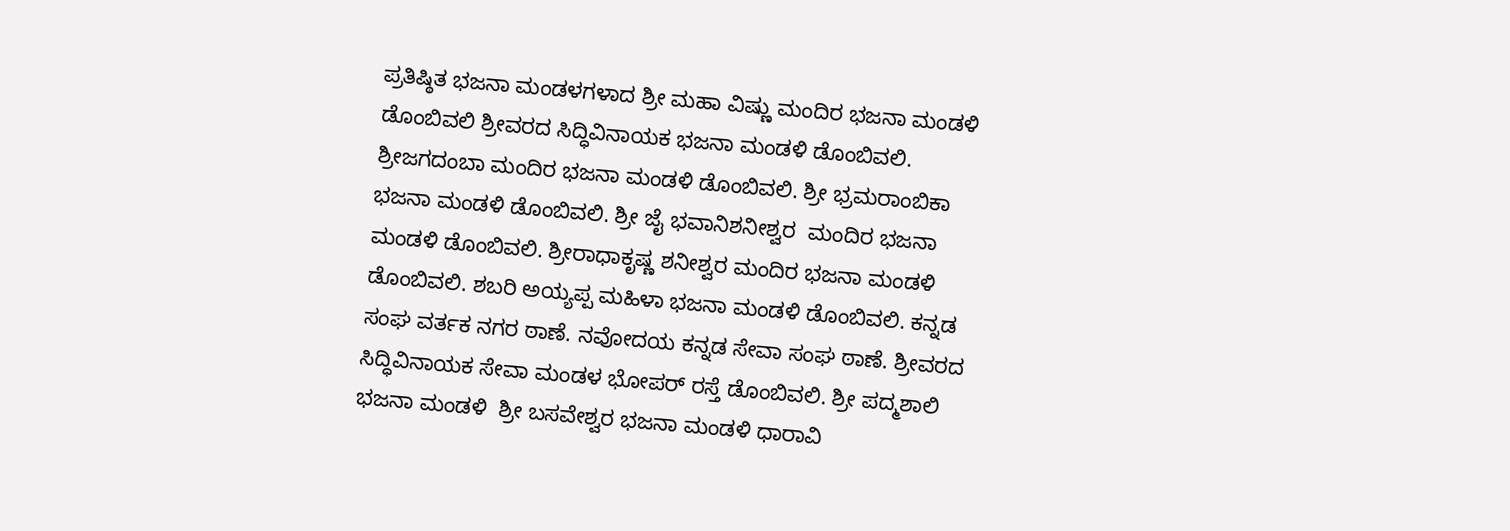ಪ್ರತಿಷ್ಠಿತ ಭಜನಾ ಮಂಡಳಗಳಾದ ಶ್ರೀ ಮಹಾ ವಿಷ್ಣು ಮಂದಿರ ಭಜನಾ ಮಂಡಳಿ ಡೊಂಬಿವಲಿ ಶ್ರೀವರದ ಸಿದ್ಧಿವಿನಾಯಕ ಭಜನಾ ಮಂಡಳಿ ಡೊಂಬಿವಲಿ. ಶ್ರೀಜಗದಂಬಾ ಮಂದಿರ ಭಜನಾ ಮಂಡಳಿ ಡೊಂಬಿವಲಿ. ಶ್ರೀ ಭ್ರಮರಾಂಬಿಕಾ ಭಜನಾ ಮಂಡಳಿ ಡೊಂಬಿವಲಿ. ಶ್ರೀ ಜೈ ಭವಾನಿಶನೀಶ್ವರ  ಮಂದಿರ ಭಜನಾ ಮಂಡಳಿ ಡೊಂಬಿವಲಿ. ಶ್ರೀರಾಧಾಕೃಷ್ಣ ಶನೀಶ್ವರ ಮಂದಿರ ಭಜನಾ ಮಂಡಳಿ ಡೊಂಬಿವಲಿ. ಶಬರಿ ಅಯ್ಯಪ್ಪ ಮಹಿಳಾ ಭಜನಾ ಮಂಡಳಿ ಡೊಂಬಿವಲಿ. ಕನ್ನಡ ಸಂಘ ವರ್ತಕ ನಗರ ಠಾಣೆ. ನವೋದಯ ಕನ್ನಡ ಸೇವಾ ಸಂಘ ಠಾಣೆ. ಶ್ರೀವರದ ಸಿದ್ಧಿವಿನಾಯಕ ಸೇವಾ ಮಂಡಳ ಭೋಪರ್ ರಸ್ತೆ ಡೊಂಬಿವಲಿ. ಶ್ರೀ ಪದ್ಮಶಾಲಿ ಭಜನಾ ಮಂಡಳಿ  ಶ್ರೀ ಬಸವೇಶ್ವರ ಭಜನಾ ಮಂಡಳಿ ಧಾರಾವಿ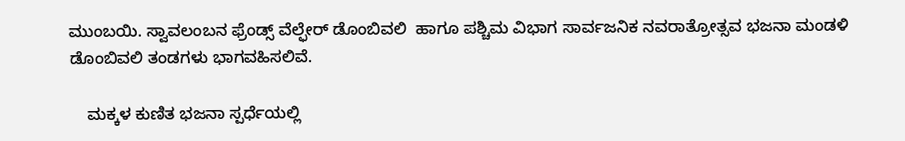ಮುಂಬಯಿ. ಸ್ವಾವಲಂಬನ ಫ್ರೆಂಡ್ಸ್ ವೆಲ್ಫೇರ್ ಡೊಂಬಿವಲಿ  ಹಾಗೂ ಪಶ್ಚಿಮ ವಿಭಾಗ ಸಾರ್ವಜನಿಕ ನವರಾತ್ರೋತ್ಸವ ಭಜನಾ ಮಂಡಳಿ ಡೊಂಬಿವಲಿ ತಂಡಗಳು ಭಾಗವಹಿಸಲಿವೆ.

    ಮಕ್ಕಳ ಕುಣಿತ ಭಜನಾ ಸ್ಪರ್ಧೆಯಲ್ಲಿ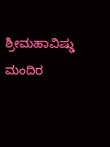ಶ್ರೀಮಹಾವಿಷ್ಢು ಮಂದಿರ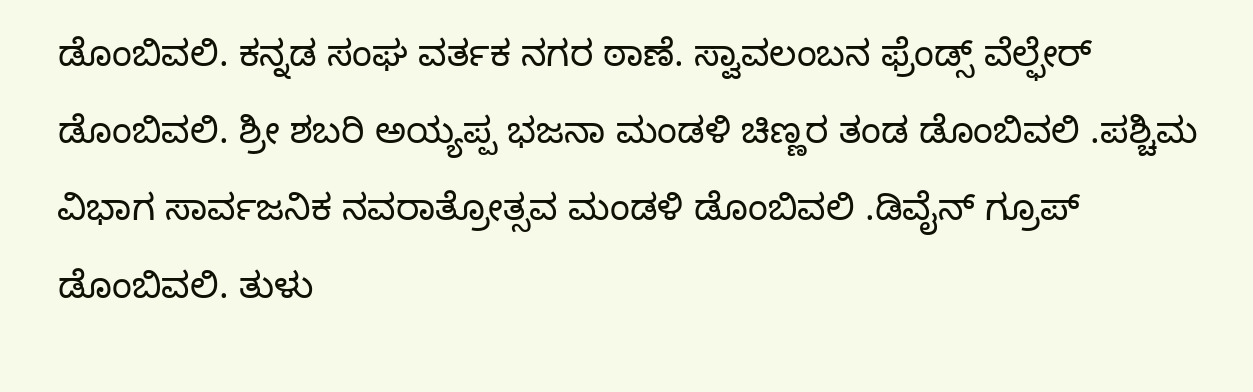ಡೊಂಬಿವಲಿ. ಕನ್ನಡ ಸಂಘ ವರ್ತಕ ನಗರ ಠಾಣೆ. ಸ್ವಾವಲಂಬನ ಫ್ರೆಂಡ್ಸ್ ವೆಲ್ಫೇರ್ ಡೊಂಬಿವಲಿ. ಶ್ರೀ ಶಬರಿ ಅಯ್ಯಪ್ಪ ಭಜನಾ ಮಂಡಳಿ ಚಿಣ್ಣರ ತಂಡ ಡೊಂಬಿವಲಿ .ಪಶ್ಚಿಮ ವಿಭಾಗ ಸಾರ್ವಜನಿಕ ನವರಾತ್ರೋತ್ಸವ ಮಂಡಳಿ ಡೊಂಬಿವಲಿ .ಡಿವೈನ್ ಗ್ರೂಪ್ ಡೊಂಬಿವಲಿ. ತುಳು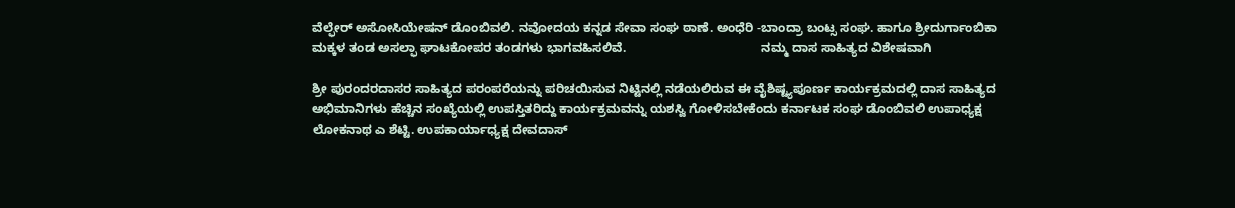ವೆಲ್ಫೇರ್ ಅಸೋಸಿಯೇಷನ್ ಡೊಂಬಿವಲಿ. ನವೋದಯ ಕನ್ನಡ ಸೇವಾ ಸಂಘ ಠಾಣೆ. ಅಂಧೆರಿ -ಬಾಂದ್ರಾ ಬಂಟ್ಸ ಸಂಘ. ಹಾಗೂ ಶ್ರೀದುರ್ಗಾಂಬಿಕಾ ಮಕ್ಕಳ ತಂಡ ಅಸಲ್ಫಾ ಘಾಟಕೋಪರ ತಂಡಗಳು ಭಾಗವಹಿಸಲಿವೆ.                                       ನಮ್ಮ ದಾಸ ಸಾಹಿತ್ಯದ ವಿಶೇಷವಾಗಿ

ಶ್ರೀ ಪುರಂದರದಾಸರ ಸಾಹಿತ್ಯದ ಪರಂಪರೆಯನ್ನು ಪರಿಚಯಿಸುವ ನಿಟ್ಟಿನಲ್ಲಿ ನಡೆಯಲಿರುವ ಈ ವೈಶಿಷ್ಟ್ಯಪೂರ್ಣ ಕಾರ್ಯಕ್ರಮದಲ್ಲಿ ದಾಸ ಸಾಹಿತ್ಯದ ಅಭಿಮಾನಿಗಳು ಹೆಚ್ಚಿನ ಸಂಖ್ಯೆಯಲ್ಲಿ ಉಪಸ್ತಿತರಿದ್ದು ಕಾರ್ಯಕ್ರಮವನ್ನು ಯಶಸ್ವಿ ಗೋಳಿಸಬೇಕೆಂದು ಕರ್ನಾಟಕ ಸಂಘ ಡೊಂಬಿವಲಿ ಉಪಾಧ್ಯಕ್ಷ ಲೋಕನಾಥ ಎ ಶೆಟ್ಟಿ. ಉಪಕಾರ್ಯಾಧ್ಯಕ್ಷ ದೇವದಾಸ್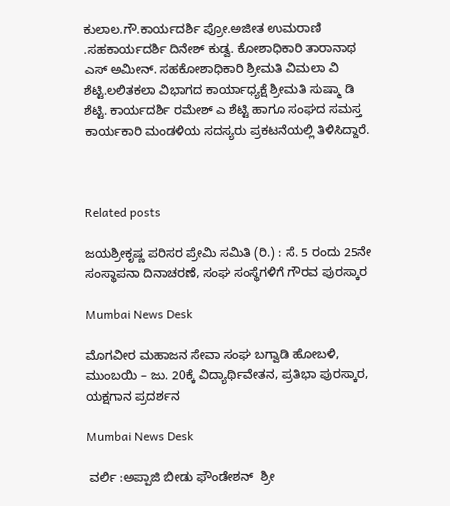ಕುಲಾಲ.ಗೌ.ಕಾರ್ಯದರ್ಶಿ ಪ್ರೋ.ಅಜೀತ ಉಮರಾಣಿ .ಸಹಕಾರ್ಯದರ್ಶಿ ದಿನೇಶ್ ಕುಡ್ವ. ಕೋಶಾಧಿಕಾರಿ ತಾರಾನಾಥ ಎಸ್ ಅಮೀನ್. ಸಹಕೋಶಾಧಿಕಾರಿ ಶ್ರೀಮತಿ ವಿಮಲಾ ವಿ ಶೆಟ್ಟಿ.ಲಲಿತಕಲಾ ವಿಭಾಗದ ಕಾರ್ಯಾಧ್ಯಕ್ಷೆ ಶ್ರೀಮತಿ ಸುಷ್ಮಾ ಡಿ ಶೆಟ್ಟಿ. ಕಾರ್ಯದರ್ಶಿ ರಮೇಶ್ ಎ ಶೆಟ್ಟಿ ಹಾಗೂ ಸಂಘದ ಸಮಸ್ತ ಕಾರ್ಯಕಾರಿ ಮಂಡಳಿಯ ಸದಸ್ಯರು ಪ್ರಕಟನೆಯಲ್ಲಿ ತಿಳಿಸಿದ್ದಾರೆ.



Related posts

ಜಯಶ್ರೀಕೃಷ್ಣ ಪರಿಸರ ಪ್ರೇಮಿ ಸಮಿತಿ (ರಿ.) : ಸೆ. 5 ರಂದು 25ನೇ ಸಂಸ್ಥಾಪನಾ ದಿನಾಚರಣೆ, ಸಂಘ ಸಂಸ್ಥೆಗಳಿಗೆ ಗೌರವ ಪುರಸ್ಕಾರ

Mumbai News Desk

ಮೊಗವೀರ ಮಹಾಜನ ಸೇವಾ ಸಂಘ ಬಗ್ವಾಡಿ ಹೋಬಳಿ, ಮುಂಬಯಿ – ಜು. 20ಕ್ಕೆ ವಿದ್ಯಾರ್ಥಿವೇತನ, ಪ್ರತಿಭಾ ಪುರಸ್ಕಾರ, ಯಕ್ಷಗಾನ ಪ್ರದರ್ಶನ

Mumbai News Desk

 ವರ್ಲಿ :ಅಪ್ಪಾಜಿ ಬೀಡು ಫೌಂಡೇಶನ್  ಶ್ರೀ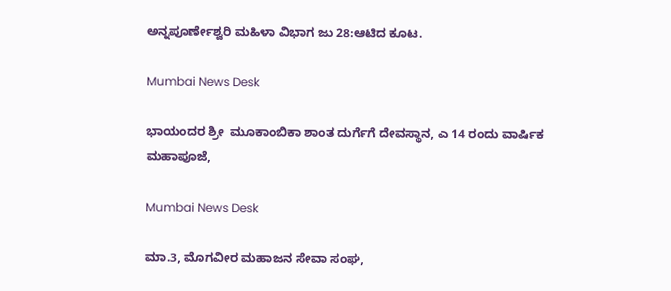ಅನ್ನಪೂರ್ಣೇಶ್ವರಿ ಮಹಿಳಾ ವಿಭಾಗ ಜು 28:ಆಟಿದ ಕೂಟ.

Mumbai News Desk

ಭಾಯಂದರ ಶ್ರೀ  ಮೂಕಾಂಬಿಕಾ ಶಾಂತ ದುರ್ಗೆಗೆ ದೇವಸ್ಥಾನ, ಎ 14 ರಂದು ವಾರ್ಷಿಕ ಮಹಾಪೂಜೆ,

Mumbai News Desk

ಮಾ.3, ಮೊಗವೀರ ಮಹಾಜನ ಸೇವಾ ಸಂಘ,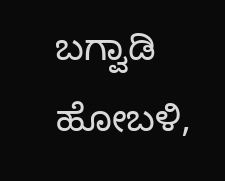ಬಗ್ವಾಡಿ ಹೋಬಳಿ,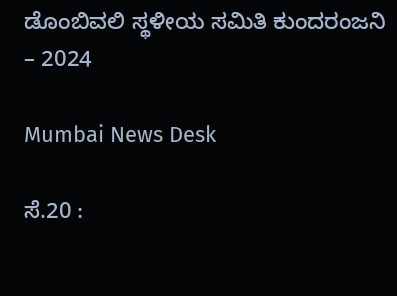ಡೊಂಬಿವಲಿ ಸ್ಥಳೀಯ ಸಮಿತಿ ಕುಂದರಂಜನಿ – 2024

Mumbai News Desk

ಸೆ.20 :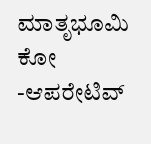ಮಾತೃಭೂಮಿ ಕೋ -ಆಪರೇಟಿವ್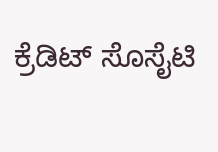ಕ್ರೆಡಿಟ್ ಸೊಸೈಟಿ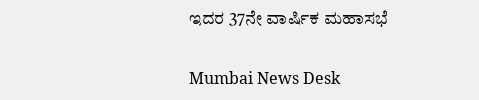ಇದರ 37ನೇ ವಾರ್ಷಿಕ ಮಹಾಸಭೆ

Mumbai News Desk